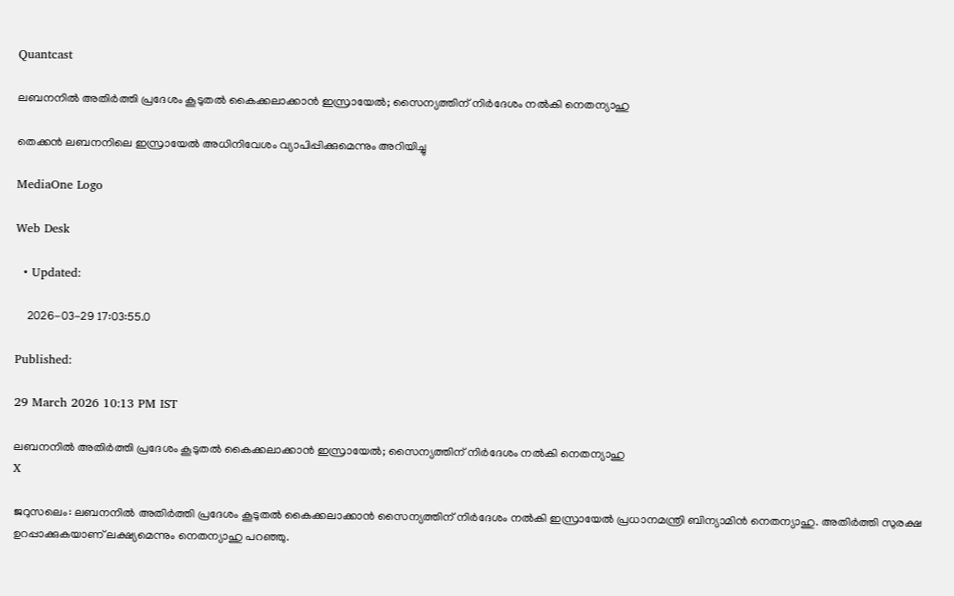Quantcast

ലബനനിൽ അതിർത്തി പ്രദേശം കൂടുതൽ കൈക്കലാക്കാൻ ഇസ്രായേൽ; സൈന്യത്തിന് നിർദേശം നൽകി നെതന്യാഹു

തെക്കൻ ലബനനിലെ ഇസ്രായേൽ അധിനിവേശം വ്യാപിപ്പിക്കുമെന്നും അറിയിച്ചു

MediaOne Logo

Web Desk

  • Updated:

    2026-03-29 17:03:55.0

Published:

29 March 2026 10:13 PM IST

ലബനനിൽ അതിർത്തി പ്രദേശം കൂടുതൽ കൈക്കലാക്കാൻ ഇസ്രായേൽ; സൈന്യത്തിന് നിർദേശം നൽകി നെതന്യാഹു
X

ജറുസലെം: ലബനനിൽ അതിർത്തി പ്രദേശം കൂടുതൽ കൈക്കലാക്കാൻ സൈന്യത്തിന് നിർദേശം നൽകി ഇസ്രായേൽ പ്രധാനമന്ത്രി ബിന്യാമിൻ നെതന്യാഹു. അതിർത്തി സുരക്ഷ ഉറപ്പാക്കുകയാണ് ലക്ഷ്യമെന്നും നെതന്യാഹു പറഞ്ഞു.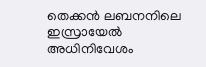തെക്കൻ ലബനനിലെ ഇസ്രായേൽ അധിനിവേശം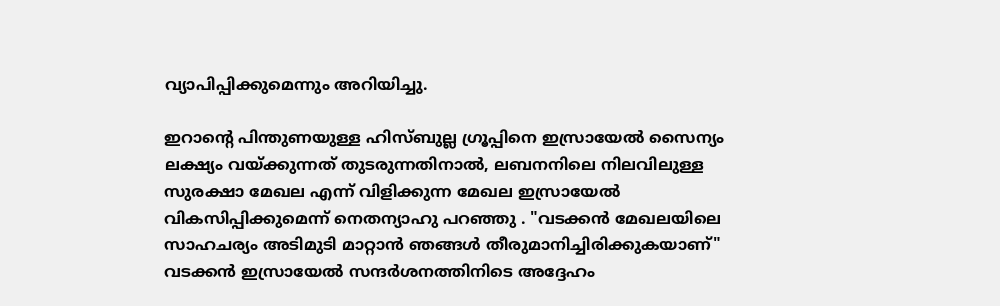വ്യാപിപ്പിക്കുമെന്നും അറിയിച്ചു.

ഇറാന്‍റെ പിന്തുണയുള്ള ഹിസ്‍ബുല്ല ഗ്രൂപ്പിനെ ഇസ്രായേൽ സൈന്യം ലക്ഷ്യം വയ്ക്കുന്നത് തുടരുന്നതിനാൽ, ലബനനിലെ നിലവിലുള്ള സുരക്ഷാ മേഖല എന്ന് വിളിക്കുന്ന മേഖല ഇസ്രായേൽ വികസിപ്പിക്കുമെന്ന് നെതന്യാഹു പറഞ്ഞു . "വടക്കൻ മേഖലയിലെ സാഹചര്യം അടിമുടി മാറ്റാൻ ഞങ്ങൾ തീരുമാനിച്ചിരിക്കുകയാണ്" വടക്കൻ ഇസ്രായേൽ സന്ദർശനത്തിനിടെ അദ്ദേഹം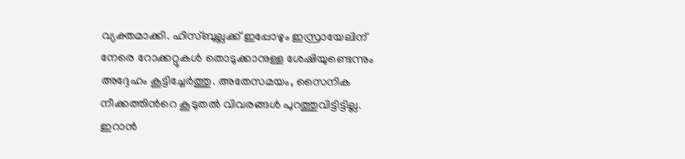വ്യക്തമാക്കി. ഹിസ്ബുല്ലക്ക് ഇപ്പോഴും ഇസ്രായേലിന് നേരെ റോക്കറ്റുകൾ തൊടുക്കാനുള്ള ശേഷിയുണ്ടെന്നും അദ്ദേഹം കൂട്ടിച്ചേർത്തു. അതേസമയം, സൈനിക നീക്കത്തിന്‍റെ കൂടുതൽ വിവരങ്ങൾ പുറത്തുവിട്ടിട്ടില്ല. ഇറാൻ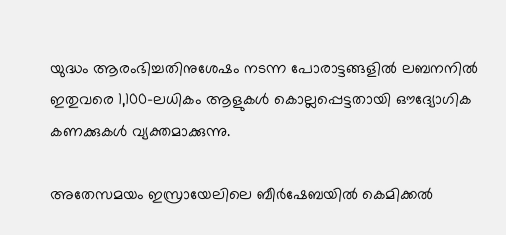യുദ്ധം ആരംഭിച്ചതിനുശേഷം നടന്ന പോരാട്ടങ്ങളിൽ ലബനനിൽ ഇതുവരെ 1,100-ലധികം ആളുകൾ കൊല്ലപ്പെട്ടതായി ഔദ്യോഗിക കണക്കുകൾ വ്യക്തമാക്കുന്നു.

അതേസമയം ഇസ്രായേലിലെ ബീർഷേബയിൽ കെമിക്കൽ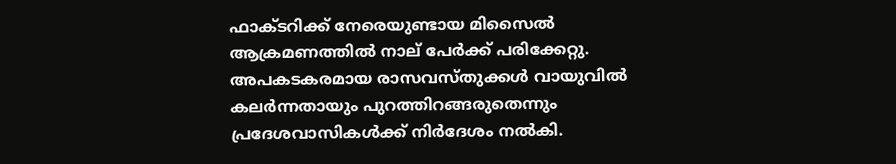ഫാക്ടറിക്ക് നേരെയുണ്ടായ മിസൈൽ ആക്രമണത്തിൽ നാല് പേര്‍ക്ക് പരിക്കേറ്റു. അപകടകരമായ രാസവസ്തുക്കൾ വായുവിൽ കലർന്നതായും പുറത്തിറങ്ങരുതെന്നും പ്രദേശവാസികൾക്ക് നിർദേശം നൽകി.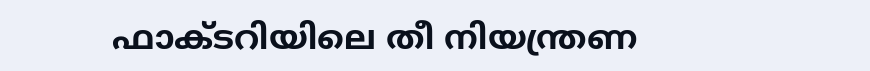ഫാക്ടറിയിലെ തീ നിയന്ത്രണ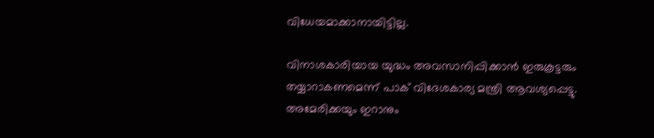വിധേയമാക്കാനായിട്ടില്ല.

വിനാശകാരിയായ യുദ്ധം അവസാനിപ്പിക്കാൻ ഇരുകൂട്ടരും തയ്യാറാകണമെന്ന് പാക് വിദേശകാര്യ മന്ത്രി ആവശ്യപ്പെട്ടു. അമേരിക്കയും ഇറാനും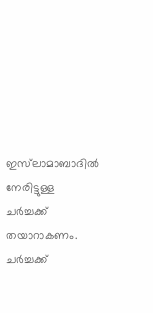ഇസ്‍ലാമാബാദിൽ നേരിട്ടുള്ള ചർച്ചക്ക് തയാറാകണം. ചർച്ചക്ക്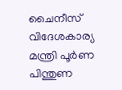ചൈനീസ് വിദേശകാര്യ മന്ത്രി പൂർണ പിന്തുണ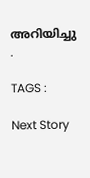അറിയിച്ചു .

TAGS :

Next Story